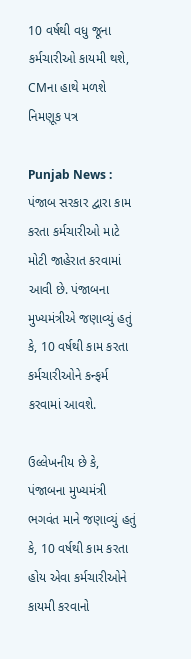10 વર્ષથી વધુ જૂના કર્મચારીઓ કાયમી થશે, CMના હાથે મળશે નિમણૂક પત્ર

Punjab News : પંજાબ સરકાર દ્વારા કામ કરતા કર્મચારીઓ માટે મોટી જાહેરાત કરવામાં આવી છે. પંજાબના મુખ્યમંત્રીએ જણાવ્યું હતું કે, 10 વર્ષથી કામ કરતા કર્મચારીઓને કન્ફર્મ કરવામાં આવશે.

ઉલ્લેખનીય છે કે, પંજાબના મુખ્યમંત્રી ભગવંત માને જણાવ્યું હતું કે, 10 વર્ષથી કામ કરતા હોય એવા કર્મચારીઓને કાયમી કરવાનો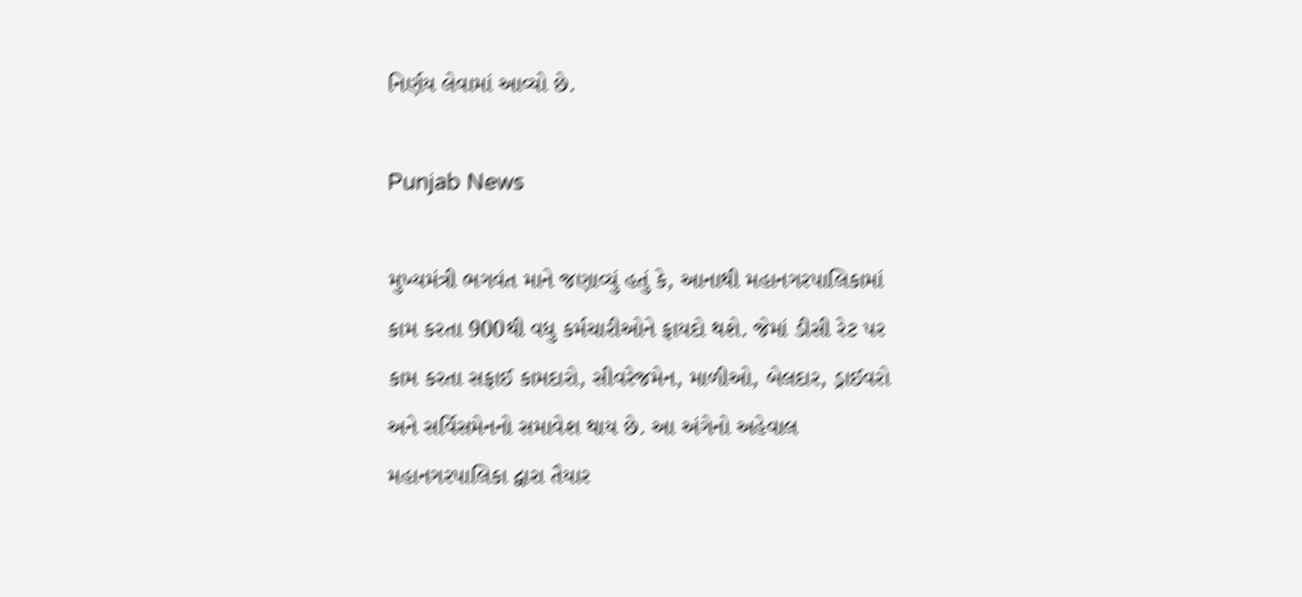નિર્ણય લેવામાં આવ્યો છે.

Punjab News

મુખ્યમંત્રી ભગવંત માને જણાવ્યું હતું કે, આનાથી મહાનગરપાલિકામાં કામ કરતા 900થી વધુ કર્મચારીઓને ફાયદો થશે. જેમાં ડીસી રેટ પર કામ કરતા સફાઈ કામદારો, સીવરેજમેન, માળીઓ, બેલદાર, ડ્રાઈવરો અને સર્વિસમેનનો સમાવેશ થાય છે. આ અંગેનો અહેવાલ મહાનગરપાલિકા દ્વારા તૈયાર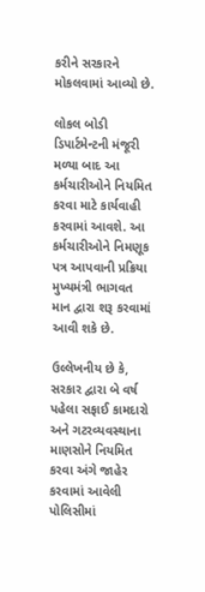કરીને સરકારને મોકલવામાં આવ્યો છે.

લોકલ બોડી ડિપાર્ટમેન્ટની મંજૂરી મળ્યા બાદ આ કર્મચારીઓને નિયમિત કરવા માટે કાર્યવાહી કરવામાં આવશે. આ કર્મચારીઓને નિમણૂક પત્ર આપવાની પ્રક્રિયા મુખ્યમંત્રી ભાગવત માન દ્વારા શરૂ કરવામાં આવી શકે છે.

ઉલ્લેખનીય છે કે, સરકાર દ્વારા બે વર્ષ પહેલા સફાઈ કામદારો અને ગટરવ્યવસ્થાના માણસોને નિયમિત કરવા અંગે જાહેર કરવામાં આવેલી પોલિસીમાં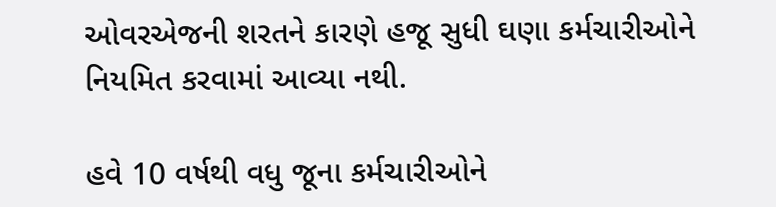ઓવરએજની શરતને કારણે હજૂ સુધી ઘણા કર્મચારીઓને નિયમિત કરવામાં આવ્યા નથી.

હવે 10 વર્ષથી વધુ જૂના કર્મચારીઓને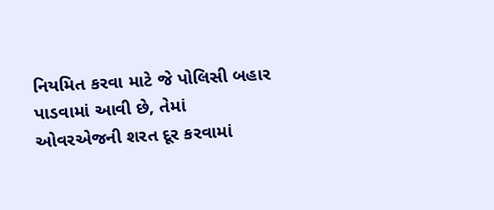નિયમિત કરવા માટે જે પોલિસી બહાર પાડવામાં આવી છે, તેમાં ઓવરએજની શરત દૂર કરવામાં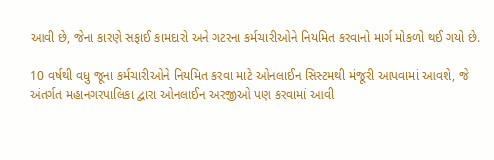આવી છે, જેના કારણે સફાઈ કામદારો અને ગટરના કર્મચારીઓને નિયમિત કરવાનો માર્ગ મોકળો થઈ ગયો છે.

10 વર્ષથી વધુ જૂના કર્મચારીઓને નિયમિત કરવા માટે ઓનલાઈન સિસ્ટમથી મંજૂરી આપવામાં આવશે, જે અંતર્ગત મહાનગરપાલિકા દ્વારા ઓનલાઈન અરજીઓ પણ કરવામાં આવી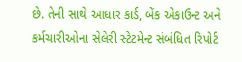છે. તેની સાથે આધાર કાર્ડ, બેંક એકાઉન્ટ અને કર્મચારીઓના સેલેરી સ્ટેટમેન્ટ સંબંધિત રિપોર્ટ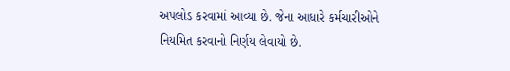અપલોડ કરવામાં આવ્યા છે. જેના આધારે કર્મચારીઓને નિયમિત કરવાનો નિર્ણય લેવાયો છે.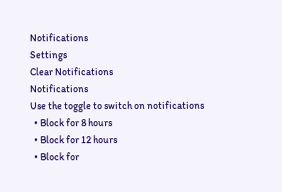Notifications
Settings
Clear Notifications
Notifications
Use the toggle to switch on notifications
  • Block for 8 hours
  • Block for 12 hours
  • Block for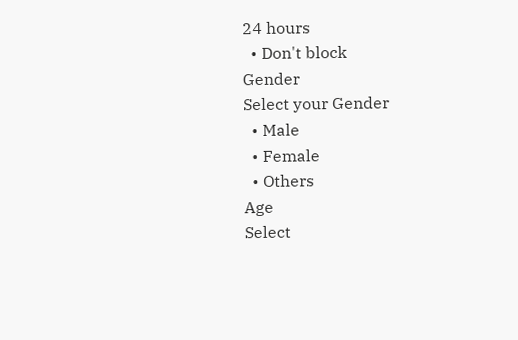24 hours
  • Don't block
Gender
Select your Gender
  • Male
  • Female
  • Others
Age
Select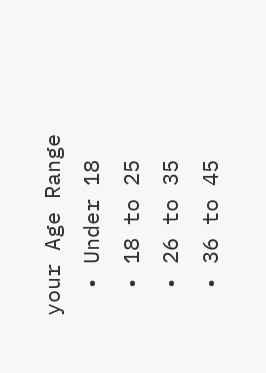your Age Range
  • Under 18
  • 18 to 25
  • 26 to 35
  • 36 to 45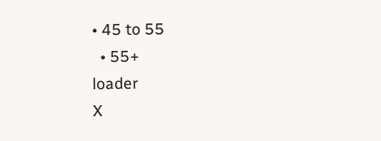• 45 to 55
  • 55+
loader
X